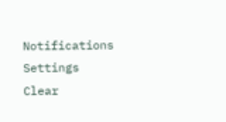Notifications
Settings
Clear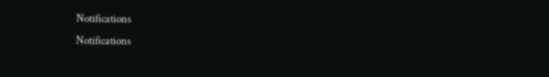Notifications
Notifications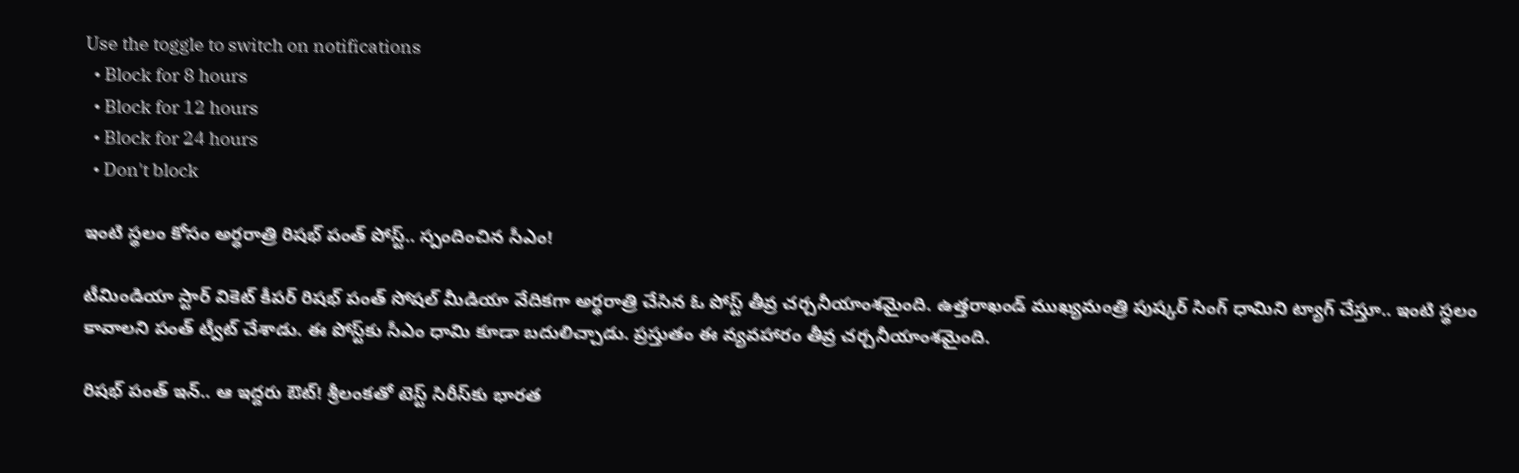Use the toggle to switch on notifications
  • Block for 8 hours
  • Block for 12 hours
  • Block for 24 hours
  • Don't block

ఇంటి స్థలం కోసం అర్ధరాత్రి రిషభ్ పంత్ పోస్ట్.. స్పందించిన సీఎం!

టీమిండియా స్టార్ వికెట్ కీపర్ రిషభ్ పంత్ సోషల్ మీడియా వేదికగా అర్థరాత్రి చేసిన ఓ పోస్ట్ తీవ్ర చర్చనీయాంశమైంది. ఉత్తరాఖండ్ ముఖ్యమంత్రి పుష్కర్ సింగ్ ధామిని ట్యాగ్ చేస్తూ.. ఇంటి స్థలం కావాలని పంత్ ట్వీట్ చేశాడు. ఈ పోస్ట్‌కు సీఎం ధామి కూడా బదులిచ్చాడు. ప్రస్తుతం ఈ వ్యవహారం తీవ్ర చర్చనీయాంశమైంది.

రిషభ్ పంత్ ఇన్.. ఆ ఇద్దరు ఔట్! శ్రీలంకతో టెస్ట్‌ సిరీస్‌కు భారత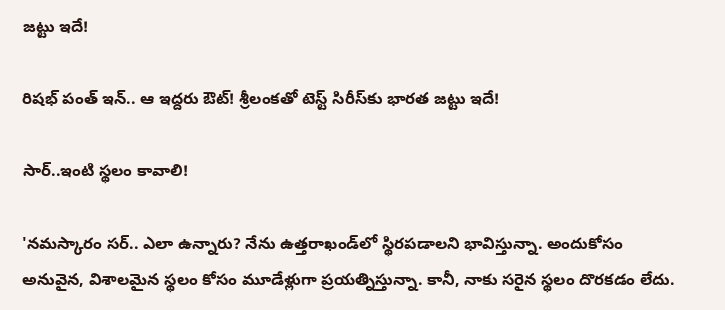జట్టు ఇదే!

రిషభ్ పంత్ ఇన్.. ఆ ఇద్దరు ఔట్! శ్రీలంకతో టెస్ట్‌ సిరీస్‌కు భారత జట్టు ఇదే!

సార్..ఇంటి స్థలం కావాలి!

'నమస్కారం సర్.. ఎలా ఉన్నారు? నేను ఉత్తరాఖండ్‌లో స్థిరపడాలని భావిస్తున్నా. అందుకోసం అనువైన, విశాలమైన స్థలం కోసం మూడేళ్లుగా ప్రయత్నిస్తున్నా. కానీ, నాకు సరైన స్థలం దొరకడం లేదు.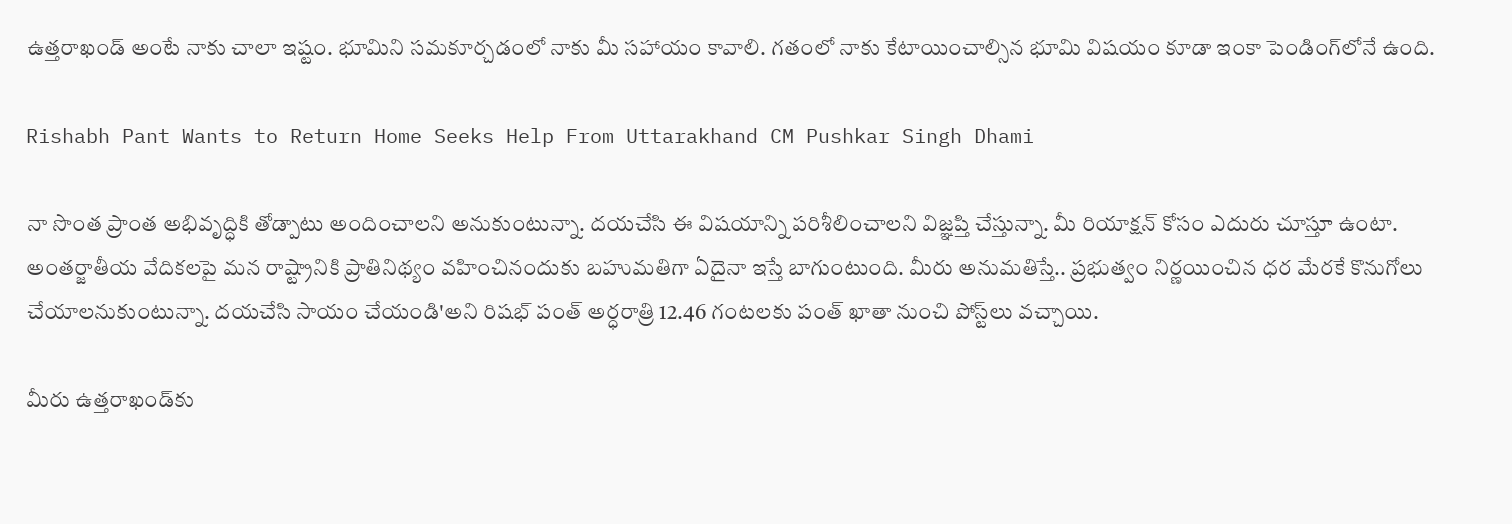ఉత్తరాఖండ్ అంటే నాకు చాలా ఇష్టం. భూమిని సమకూర్చడంలో నాకు మీ సహాయం కావాలి. గతంలో నాకు కేటాయించాల్సిన భూమి విషయం కూడా ఇంకా పెండింగ్‌లోనే ఉంది.

Rishabh Pant Wants to Return Home Seeks Help From Uttarakhand CM Pushkar Singh Dhami

నా సొంత ప్రాంత అభివృద్ధికి తోడ్పాటు అందించాలని అనుకుంటున్నా. దయచేసి ఈ విషయాన్ని పరిశీలించాలని విజ్ఞప్తి చేస్తున్నా. మీ రియాక్షన్ కోసం ఎదురు చూస్తూ ఉంటా. అంతర్జాతీయ వేదికలపై మన రాష్ట్రానికి ప్రాతినిథ్యం వహించినందుకు బహుమతిగా ఏదైనా ఇస్తే బాగుంటుంది. మీరు అనుమతిస్తే.. ప్రభుత్వం నిర్ణయించిన ధర మేరకే కొనుగోలు చేయాలనుకుంటున్నా. దయచేసి సాయం చేయండి'అని రిషభ్ పంత్ అర్ధరాత్రి 12.46 గంటలకు పంత్ ఖాతా నుంచి పోస్ట్‌లు వచ్చాయి.

మీరు ఉత్తరాఖండ్‌కు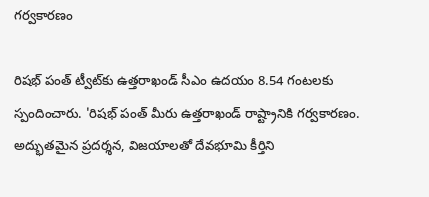గర్వకారణం

రిషభ్ పంత్ ట్వీట్‌కు ఉత్తరాఖండ్ సీఎం ఉదయం 8.54 గంటలకు స్పందించారు. 'రిషభ్ పంత్ మీరు ఉత్తరాఖండ్ రాష్ట్రానికి గర్వకారణం. అద్భుతమైన ప్రదర్శన, విజయాలతో దేవభూమి కీర్తిని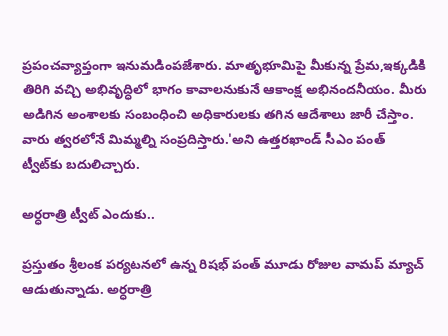ప్రపంచవ్యాప్తంగా ఇనుమడింపజేశారు. మాతృభూమిపై మీకున్న ప్రేమ,ఇక్కడికి తిరిగి వచ్చి అభివృద్ధిలో భాగం కావాలనుకునే ఆకాంక్ష అభినందనీయం. మీరు అడిగిన అంశాలకు సంబంధించి అధికారులకు తగిన ఆదేశాలు జారీ చేస్తాం. వారు త్వరలోనే మిమ్మల్ని సంప్రదిస్తారు.'అని ఉత్తరఖాండ్ సీఎం పంత్ ట్వీట్‌కు బదులిచ్చారు.

అర్ధరాత్రి ట్వీట్ ఎందుకు..

ప్రస్తుతం శ్రీలంక పర్యటనలో ఉన్న రిషభ్ పంత్ మూడు రోజుల వామప్ మ్యాచ్ ఆడుతున్నాడు. అర్ధరాత్రి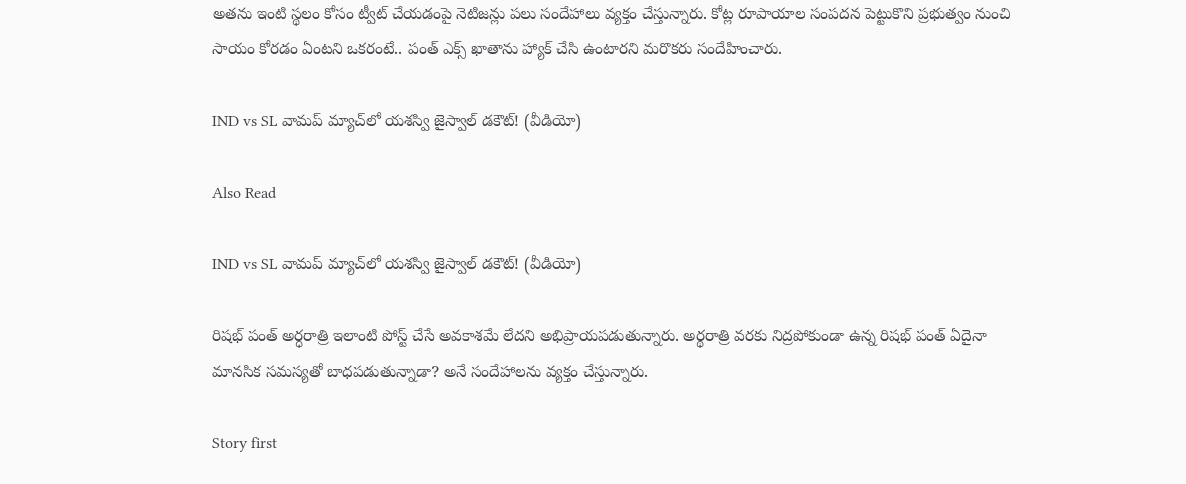అతను ఇంటి స్థలం కోసం ట్వీట్ చేయడంపై నెటిజన్లు పలు సందేహాలు వ్యక్తం చేస్తున్నారు. కోట్ల రూపాయాల సంపదన పెట్టుకొని ప్రభుత్వం నుంచి సాయం కోరడం ఏంటని ఒకరంటే.. పంత్ ఎక్స్‌ ఖాతాను హ్యాక్ చేసి ఉంటారని మరొకరు సందేహించారు.

IND vs SL వామప్ మ్యాచ్‌లో యశస్వి జైస్వాల్ డకౌట్! (వీడియో)

Also Read

IND vs SL వామప్ మ్యాచ్‌లో యశస్వి జైస్వాల్ డకౌట్! (వీడియో)

రిషభ్ పంత్ అర్ధరాత్రి ఇలాంటి పోస్ట్ చేసే అవకాశమే లేదని అభిప్రాయపడుతున్నారు. అర్థరాత్రి వరకు నిద్రపోకుండా ఉన్న రిషభ్ పంత్ ఏదైనా మానసిక సమస్యతో బాధపడుతున్నాడా? అనే సందేహాలను వ్యక్తం చేస్తున్నారు.

Story first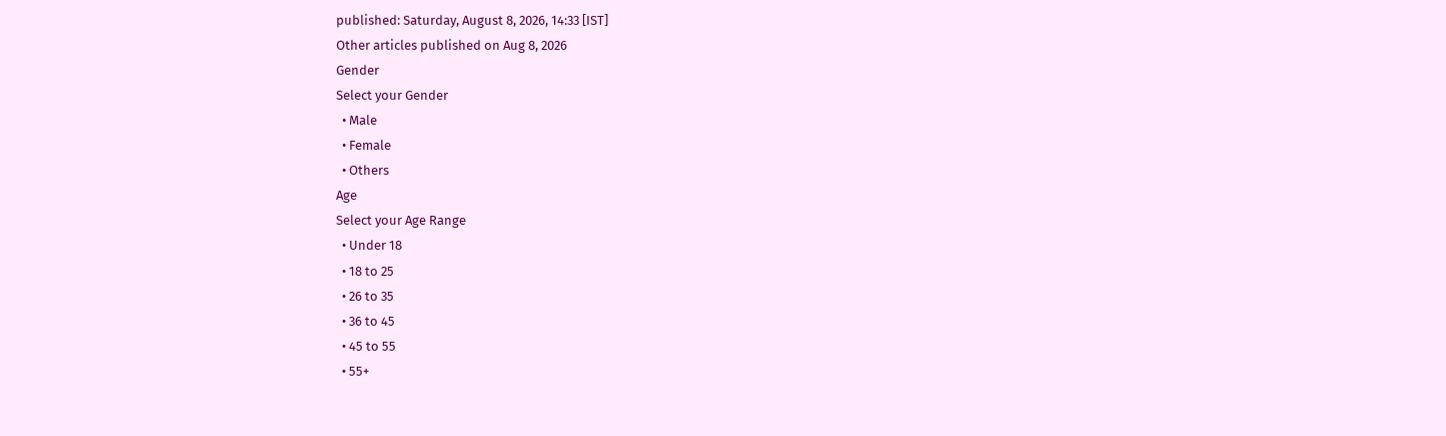published: Saturday, August 8, 2026, 14:33 [IST]
Other articles published on Aug 8, 2026
Gender
Select your Gender
  • Male
  • Female
  • Others
Age
Select your Age Range
  • Under 18
  • 18 to 25
  • 26 to 35
  • 36 to 45
  • 45 to 55
  • 55+